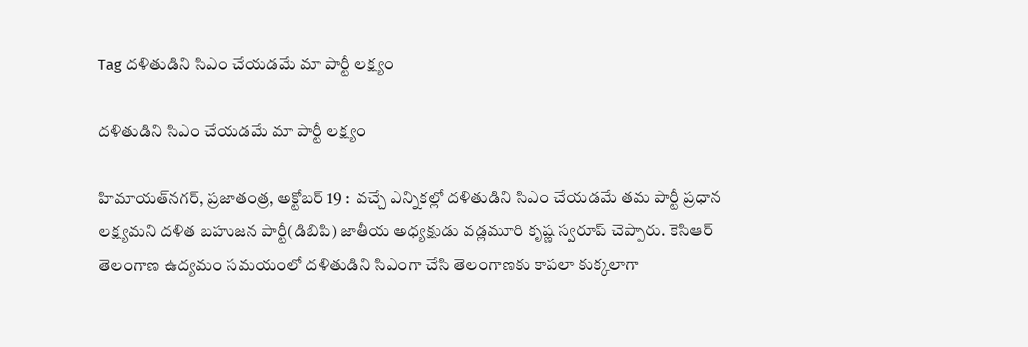Tag దళితుడిని సిఎం చేయడమే మా పార్టీ లక్ష్యం

దళితుడిని సిఎం చేయడమే మా పార్టీ లక్ష్యం

హిమాయత్‌నగర్‌, ప్రజాతంత్ర, అక్టోబర్ 19 :  వచ్చే ఎన్నికల్లో దళితుడిని సిఎం చేయడమే తమ పార్టీ ప్రధాన లక్ష్యమని దళిత బహుజన పార్టీ(డిబిపి) జాతీయ అధ్యక్షుడు వడ్లమూరి కృష్ణ స్వరూప్ చెప్పారు. కెసిఆర్ తెలంగాణ ఉద్యమం సమయంలో దళితుడిని సిఎంగా చేసి తెలంగాణకు కాపలా కుక్కలాగా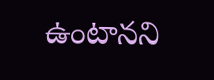ఉంటానని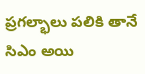ప్రగల్భాలు పలికి తానే సిఎం అయి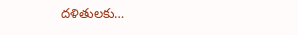దళితులకు…